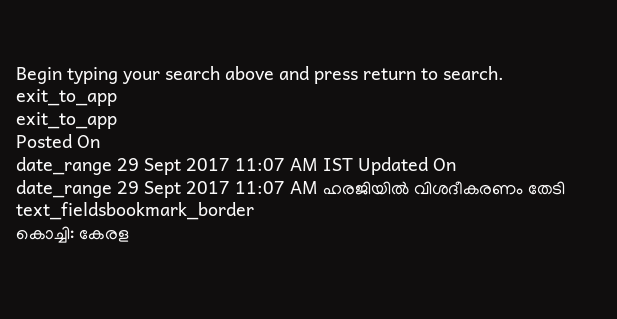Begin typing your search above and press return to search.
exit_to_app
exit_to_app
Posted On
date_range 29 Sept 2017 11:07 AM IST Updated On
date_range 29 Sept 2017 11:07 AM ഹരജിയിൽ വിശദീകരണം തേടി
text_fieldsbookmark_border
കൊച്ചി: കേരള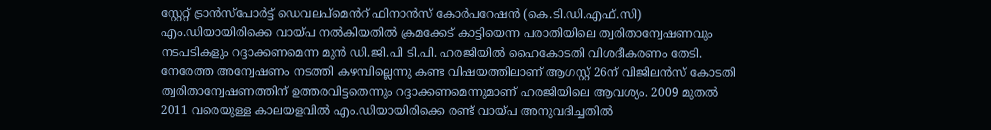സ്റ്റേറ്റ് ട്രാൻസ്പോർട്ട് ഡെവലപ്മെൻറ് ഫിനാൻസ് കോർപറേഷൻ (കെ.ടി.ഡി.എഫ്.സി) എം.ഡിയായിരിക്കെ വായ്പ നൽകിയതിൽ ക്രമക്കേട് കാട്ടിയെന്ന പരാതിയിലെ ത്വരിതാന്വേഷണവും നടപടികളും റദ്ദാക്കണമെന്ന മുൻ ഡി.ജി.പി ടി.പി. ഹരജിയിൽ ഹൈകോടതി വിശദീകരണം തേടി. നേരേത്ത അന്വേഷണം നടത്തി കഴമ്പില്ലെന്നു കണ്ട വിഷയത്തിലാണ് ആഗസ്റ്റ് 26ന് വിജിലൻസ് കോടതി ത്വരിതാന്വേഷണത്തിന് ഉത്തരവിട്ടതെന്നും റദ്ദാക്കണമെന്നുമാണ് ഹരജിയിലെ ആവശ്യം. 2009 മുതൽ 2011 വരെയുള്ള കാലയളവിൽ എം.ഡിയായിരിക്കെ രണ്ട് വായ്പ അനുവദിച്ചതിൽ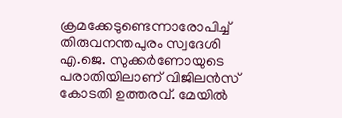ക്രമക്കേടുണ്ടെന്നാരോപിച്ച് തിരുവനന്തപുരം സ്വദേശി എ.ജെ. സുക്കർണോയുടെ പരാതിയിലാണ് വിജിലൻസ് കോടതി ഉത്തരവ്. മേയിൽ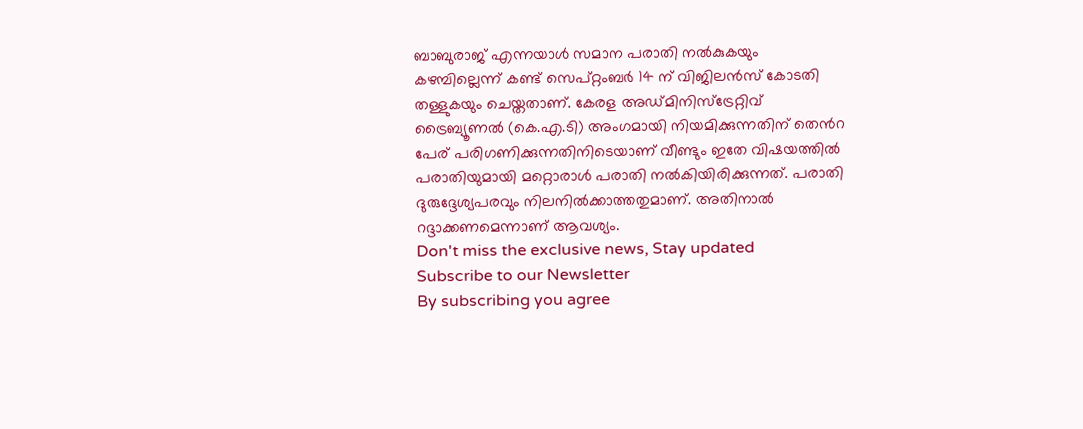ബാബുരാജ് എന്നയാൾ സമാന പരാതി നൽകുകയും കഴമ്പില്ലെന്ന് കണ്ട് സെപ്റ്റംബർ 14 ന് വിജിലൻസ് കോടതി തള്ളുകയും ചെയ്തതാണ്. കേരള അഡ്മിനിസ്ട്രേറ്റിവ് ട്രൈബ്യൂണൽ (കെ.എ.ടി) അംഗമായി നിയമിക്കുന്നതിന് തെൻറ പേര് പരിഗണിക്കുന്നതിനിടെയാണ് വീണ്ടും ഇതേ വിഷയത്തിൽ പരാതിയുമായി മറ്റൊരാൾ പരാതി നൽകിയിരിക്കുന്നത്. പരാതി ദുരുദ്ദേശ്യപരവും നിലനിൽക്കാത്തതുമാണ്. അതിനാൽ റദ്ദാക്കണമെന്നാണ് ആവശ്യം.
Don't miss the exclusive news, Stay updated
Subscribe to our Newsletter
By subscribing you agree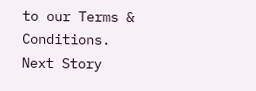to our Terms & Conditions.
Next Story